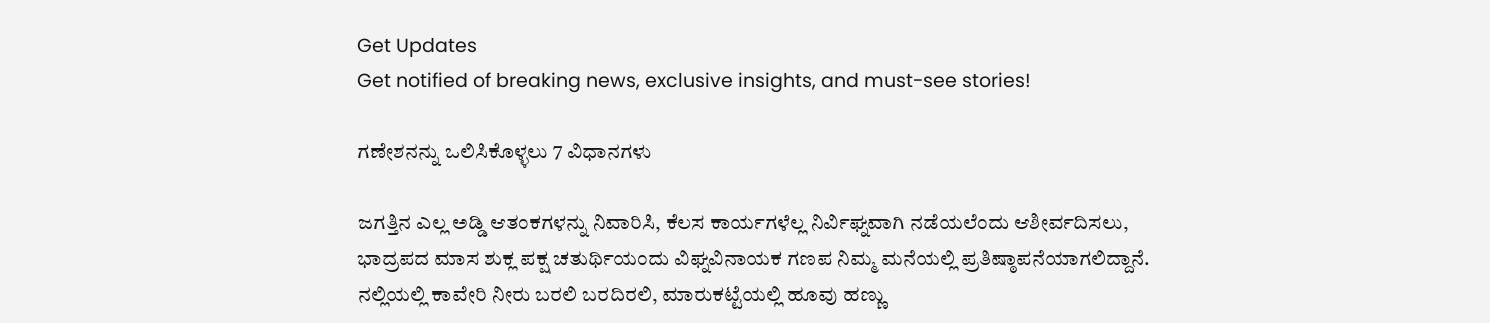Get Updates
Get notified of breaking news, exclusive insights, and must-see stories!

ಗಣೇಶನನ್ನು ಒಲಿಸಿಕೊಳ್ಳಲು 7 ವಿಧಾನಗಳು

ಜಗತ್ತಿನ ಎಲ್ಲ ಅಡ್ಡಿ ಆತಂಕಗಳನ್ನು ನಿವಾರಿಸಿ, ಕೆಲಸ ಕಾರ್ಯಗಳೆಲ್ಲ ನಿರ್ವಿಘ್ನವಾಗಿ ನಡೆಯಲೆಂದು ಆಶೀರ್ವದಿಸಲು, ಭಾದ್ರಪದ ಮಾಸ ಶುಕ್ಲ ಪಕ್ಷ ಚತುರ್ಥಿಯಂದು ವಿಘ್ನವಿನಾಯಕ ಗಣಪ ನಿಮ್ಮ ಮನೆಯಲ್ಲಿ ಪ್ರತಿಷ್ಠಾಪನೆಯಾಗಲಿದ್ದಾನೆ. ನಲ್ಲಿಯಲ್ಲಿ ಕಾವೇರಿ ನೀರು ಬರಲಿ ಬರದಿರಲಿ, ಮಾರುಕಟ್ಟೆಯಲ್ಲಿ ಹೂವು ಹಣ್ಣು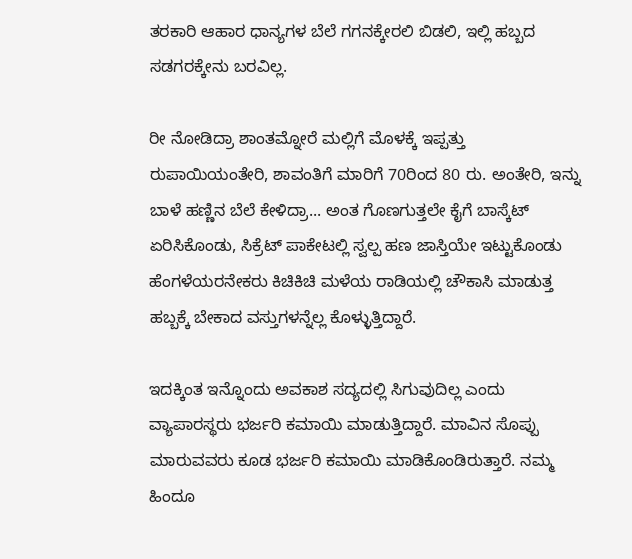ತರಕಾರಿ ಆಹಾರ ಧಾನ್ಯಗಳ ಬೆಲೆ ಗಗನಕ್ಕೇರಲಿ ಬಿಡಲಿ, ಇಲ್ಲಿ ಹಬ್ಬದ ಸಡಗರಕ್ಕೇನು ಬರವಿಲ್ಲ.

ರೀ ನೋಡಿದ್ರಾ ಶಾಂತಮ್ನೋರೆ ಮಲ್ಲಿಗೆ ಮೊಳಕ್ಕೆ ಇಪ್ಪತ್ತು ರುಪಾಯಿಯಂತೇರಿ, ಶಾವಂತಿಗೆ ಮಾರಿಗೆ 70ರಿಂದ 80 ರು. ಅಂತೇರಿ, ಇನ್ನು ಬಾಳೆ ಹಣ್ಣಿನ ಬೆಲೆ ಕೇಳಿದ್ರಾ... ಅಂತ ಗೊಣಗುತ್ತಲೇ ಕೈಗೆ ಬಾಸ್ಕೆಟ್ ಏರಿಸಿಕೊಂಡು, ಸಿಕ್ರೆಟ್ ಪಾಕೇಟಲ್ಲಿ ಸ್ವಲ್ಪ ಹಣ ಜಾಸ್ತಿಯೇ ಇಟ್ಟುಕೊಂಡು ಹೆಂಗಳೆಯರನೇಕರು ಕಿಚಿಕಿಚಿ ಮಳೆಯ ರಾಡಿಯಲ್ಲಿ ಚೌಕಾಸಿ ಮಾಡುತ್ತ ಹಬ್ಬಕ್ಕೆ ಬೇಕಾದ ವಸ್ತುಗಳನ್ನೆಲ್ಲ ಕೊಳ್ಳುತ್ತಿದ್ದಾರೆ.

ಇದಕ್ಕಿಂತ ಇನ್ನೊಂದು ಅವಕಾಶ ಸದ್ಯದಲ್ಲಿ ಸಿಗುವುದಿಲ್ಲ ಎಂದು ವ್ಯಾಪಾರಸ್ಥರು ಭರ್ಜರಿ ಕಮಾಯಿ ಮಾಡುತ್ತಿದ್ದಾರೆ. ಮಾವಿನ ಸೊಪ್ಪು ಮಾರುವವರು ಕೂಡ ಭರ್ಜರಿ ಕಮಾಯಿ ಮಾಡಿಕೊಂಡಿರುತ್ತಾರೆ. ನಮ್ಮ ಹಿಂದೂ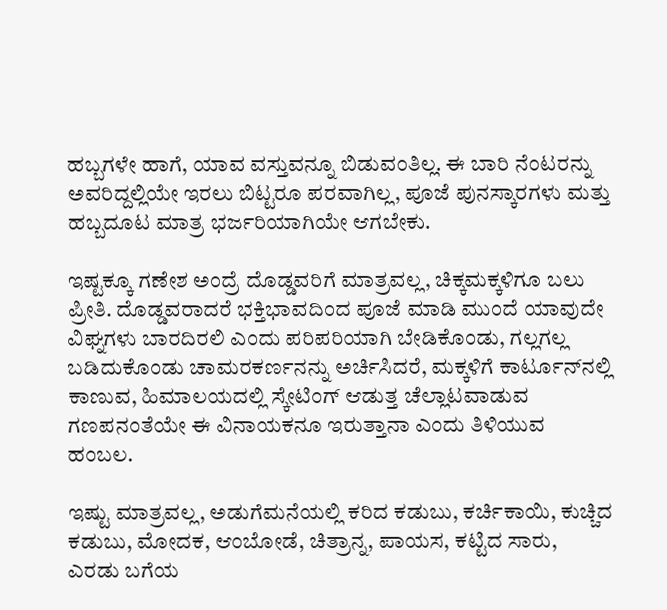ಹಬ್ಬಗಳೇ ಹಾಗೆ, ಯಾವ ವಸ್ತುವನ್ನೂ ಬಿಡುವಂತಿಲ್ಲ. ಈ ಬಾರಿ ನೆಂಟರನ್ನು ಅವರಿದ್ದಲ್ಲಿಯೇ ಇರಲು ಬಿಟ್ಟರೂ ಪರವಾಗಿಲ್ಲ, ಪೂಜೆ ಪುನಸ್ಕಾರಗಳು ಮತ್ತು ಹಬ್ಬದೂಟ ಮಾತ್ರ ಭರ್ಜರಿಯಾಗಿಯೇ ಆಗಬೇಕು.

ಇಷ್ಟಕ್ಕೂ ಗಣೇಶ ಅಂದ್ರೆ ದೊಡ್ಡವರಿಗೆ ಮಾತ್ರವಲ್ಲ, ಚಿಕ್ಕಮಕ್ಕಳಿಗೂ ಬಲು ಪ್ರೀತಿ. ದೊಡ್ಡವರಾದರೆ ಭಕ್ತಿಭಾವದಿಂದ ಪೂಜೆ ಮಾಡಿ ಮುಂದೆ ಯಾವುದೇ ವಿಘ್ನಗಳು ಬಾರದಿರಲಿ ಎಂದು ಪರಿಪರಿಯಾಗಿ ಬೇಡಿಕೊಂಡು, ಗಲ್ಲಗಲ್ಲ ಬಡಿದುಕೊಂಡು ಚಾಮರಕರ್ಣನನ್ನು ಅರ್ಚಿಸಿದರೆ, ಮಕ್ಕಳಿಗೆ ಕಾರ್ಟೂನ್‌ನಲ್ಲಿ ಕಾಣುವ, ಹಿಮಾಲಯದಲ್ಲಿ ಸ್ಕೇಟಿಂಗ್ ಆಡುತ್ತ ಚೆಲ್ಲಾಟವಾಡುವ ಗಣಪನಂತೆಯೇ ಈ ವಿನಾಯಕನೂ ಇರುತ್ತಾನಾ ಎಂದು ತಿಳಿಯುವ ಹಂಬಲ.

ಇಷ್ಟು ಮಾತ್ರವಲ್ಲ, ಅಡುಗೆಮನೆಯಲ್ಲಿ ಕರಿದ ಕಡುಬು, ಕರ್ಚಿಕಾಯಿ, ಕುಚ್ಚಿದ ಕಡುಬು, ಮೋದಕ, ಆಂಬೋಡೆ, ಚಿತ್ರಾನ್ನ, ಪಾಯಸ, ಕಟ್ಟಿದ ಸಾರು, ಎರಡು ಬಗೆಯ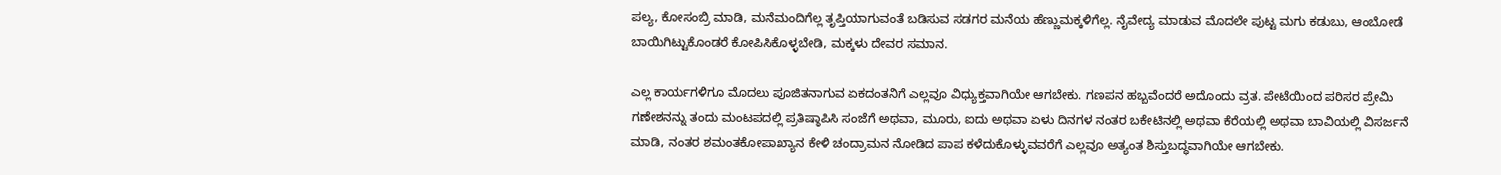ಪಲ್ಯ, ಕೋಸಂಬ್ರಿ ಮಾಡಿ, ಮನೆಮಂದಿಗೆಲ್ಲ ತೃಪ್ತಿಯಾಗುವಂತೆ ಬಡಿಸುವ ಸಡಗರ ಮನೆಯ ಹೆಣ್ಣುಮಕ್ಕಳಿಗೆಲ್ಲ. ನೈವೇದ್ಯ ಮಾಡುವ ಮೊದಲೇ ಪುಟ್ಟ ಮಗು ಕಡುಬು, ಆಂಬೋಡೆ ಬಾಯಿಗಿಟ್ಟುಕೊಂಡರೆ ಕೋಪಿಸಿಕೊಳ್ಳಬೇಡಿ, ಮಕ್ಕಳು ದೇವರ ಸಮಾನ.

ಎಲ್ಲ ಕಾರ್ಯಗಳಿಗೂ ಮೊದಲು ಪೂಜಿತನಾಗುವ ಏಕದಂತನಿಗೆ ಎಲ್ಲವೂ ವಿಧ್ಯುಕ್ತವಾಗಿಯೇ ಆಗಬೇಕು. ಗಣಪನ ಹಬ್ಬವೆಂದರೆ ಅದೊಂದು ವ್ರತ. ಪೇಟೆಯಿಂದ ಪರಿಸರ ಪ್ರೇಮಿ ಗಣೇಶನನ್ನು ತಂದು ಮಂಟಪದಲ್ಲಿ ಪ್ರತಿಷ್ಠಾಪಿಸಿ ಸಂಜೆಗೆ ಅಥವಾ, ಮೂರು, ಐದು ಅಥವಾ ಏಳು ದಿನಗಳ ನಂತರ ಬಕೇಟಿನಲ್ಲಿ ಅಥವಾ ಕೆರೆಯಲ್ಲಿ ಅಥವಾ ಬಾವಿಯಲ್ಲಿ ವಿಸರ್ಜನೆ ಮಾಡಿ, ನಂತರ ಶಮಂತಕೋಪಾಖ್ಯಾನ ಕೇಳಿ ಚಂದ್ರಾಮನ ನೋಡಿದ ಪಾಪ ಕಳೆದುಕೊಳ್ಳುವವರೆಗೆ ಎಲ್ಲವೂ ಅತ್ಯಂತ ಶಿಸ್ತುಬದ್ಧವಾಗಿಯೇ ಆಗಬೇಕು.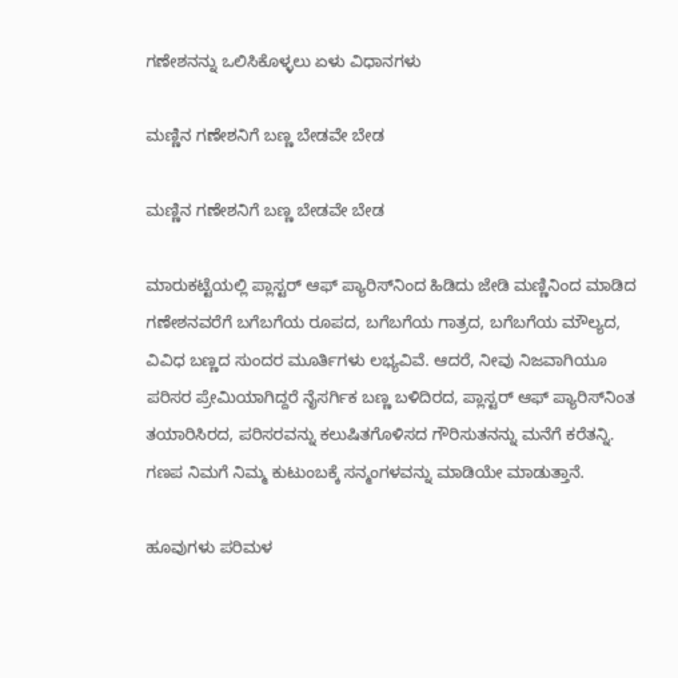ಗಣೇಶನನ್ನು ಒಲಿಸಿಕೊಳ್ಳಲು ಏಳು ವಿಧಾನಗಳು

ಮಣ್ಣಿನ ಗಣೇಶನಿಗೆ ಬಣ್ಣ ಬೇಡವೇ ಬೇಡ

ಮಣ್ಣಿನ ಗಣೇಶನಿಗೆ ಬಣ್ಣ ಬೇಡವೇ ಬೇಡ

ಮಾರುಕಟ್ಟೆಯಲ್ಲಿ ಪ್ಲಾಸ್ಟರ್ ಆಫ್ ಪ್ಯಾರಿಸ್‌ನಿಂದ ಹಿಡಿದು ಜೇಡಿ ಮಣ್ಣಿನಿಂದ ಮಾಡಿದ ಗಣೇಶನವರೆಗೆ ಬಗೆಬಗೆಯ ರೂಪದ, ಬಗೆಬಗೆಯ ಗಾತ್ರದ, ಬಗೆಬಗೆಯ ಮೌಲ್ಯದ, ವಿವಿಧ ಬಣ್ಣದ ಸುಂದರ ಮೂರ್ತಿಗಳು ಲಭ್ಯವಿವೆ. ಆದರೆ, ನೀವು ನಿಜವಾಗಿಯೂ ಪರಿಸರ ಪ್ರೇಮಿಯಾಗಿದ್ದರೆ ನೈಸರ್ಗಿಕ ಬಣ್ಣ ಬಳಿದಿರದ, ಪ್ಲಾಸ್ಟರ್ ಆಫ್ ಪ್ಯಾರಿಸ್‌ನಿಂತ ತಯಾರಿಸಿರದ, ಪರಿಸರವನ್ನು ಕಲುಷಿತಗೊಳಿಸದ ಗೌರಿಸುತನನ್ನು ಮನೆಗೆ ಕರೆತನ್ನಿ. ಗಣಪ ನಿಮಗೆ ನಿಮ್ಮ ಕುಟುಂಬಕ್ಕೆ ಸನ್ಮಂಗಳವನ್ನು ಮಾಡಿಯೇ ಮಾಡುತ್ತಾನೆ.

ಹೂವುಗಳು ಪರಿಮಳ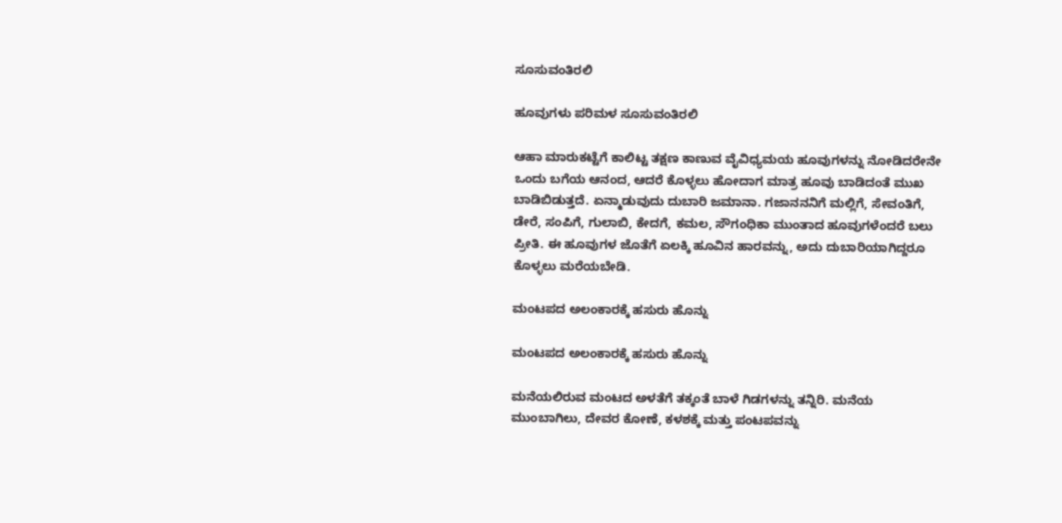ಸೂಸುವಂತಿರಲಿ

ಹೂವುಗಳು ಪರಿಮಳ ಸೂಸುವಂತಿರಲಿ

ಆಹಾ ಮಾರುಕಟ್ಟೆಗೆ ಕಾಲಿಟ್ಟ ತಕ್ಷಣ ಕಾಣುವ ವೈವಿಧ್ಯಮಯ ಹೂವುಗಳನ್ನು ನೋಡಿದರೇನೇ ಒಂದು ಬಗೆಯ ಆನಂದ, ಆದರೆ ಕೊಳ್ಳಲು ಹೋದಾಗ ಮಾತ್ರ ಹೂವು ಬಾಡಿದಂತೆ ಮುಖ ಬಾಡಿಬಿಡುತ್ತದೆ. ಏನ್ಮಾಡುವುದು ದುಬಾರಿ ಜಮಾನಾ. ಗಜಾನನನಿಗೆ ಮಲ್ಲಿಗೆ, ಸೇವಂತಿಗೆ, ಡೇರೆ, ಸಂಪಿಗೆ, ಗುಲಾಬಿ, ಕೇದಗೆ, ಕಮಲ, ಸೌಗಂಧಿಕಾ ಮುಂತಾದ ಹೂವುಗಳೆಂದರೆ ಬಲು ಪ್ರೀತಿ. ಈ ಹೂವುಗಳ ಜೊತೆಗೆ ಏಲಕ್ಕಿ ಹೂವಿನ ಹಾರವನ್ನು, ಅದು ದುಬಾರಿಯಾಗಿದ್ದರೂ ಕೊಳ್ಳಲು ಮರೆಯಬೇಡಿ.

ಮಂಟಪದ ಅಲಂಕಾರಕ್ಕೆ ಹಸುರು ಹೊನ್ನು

ಮಂಟಪದ ಅಲಂಕಾರಕ್ಕೆ ಹಸುರು ಹೊನ್ನು

ಮನೆಯಲಿರುವ ಮಂಟದ ಅಳತೆಗೆ ತಕ್ಕಂತೆ ಬಾಳೆ ಗಿಡಗಳನ್ನು ತನ್ನಿರಿ. ಮನೆಯ ಮುಂಬಾಗಿಲು, ದೇವರ ಕೋಣೆ, ಕಳಶಕ್ಕೆ ಮತ್ತು ಪಂಟಪವನ್ನು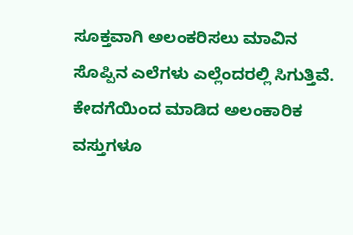ಸೂಕ್ತವಾಗಿ ಅಲಂಕರಿಸಲು ಮಾವಿನ ಸೊಪ್ಪಿನ ಎಲೆಗಳು ಎಲ್ಲೆಂದರಲ್ಲಿ ಸಿಗುತ್ತಿವೆ. ಕೇದಗೆಯಿಂದ ಮಾಡಿದ ಅಲಂಕಾರಿಕ ವಸ್ತುಗಳೂ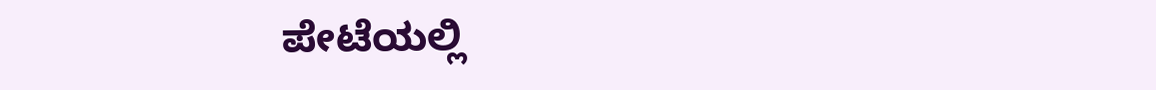ಪೇಟೆಯಲ್ಲಿ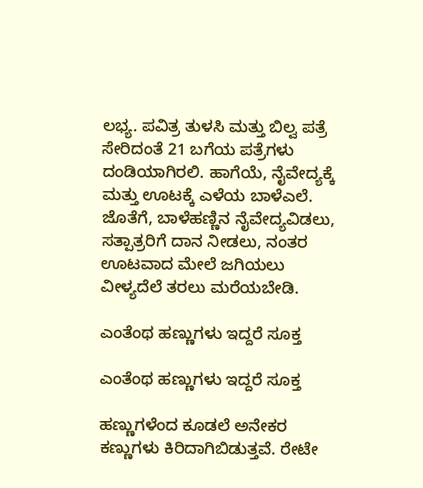ಲಭ್ಯ. ಪವಿತ್ರ ತುಳಸಿ ಮತ್ತು ಬಿಲ್ವ ಪತ್ರೆ ಸೇರಿದಂತೆ 21 ಬಗೆಯ ಪತ್ರೆಗಳು ದಂಡಿಯಾಗಿರಲಿ. ಹಾಗೆಯೆ, ನೈವೇದ್ಯಕ್ಕೆ ಮತ್ತು ಊಟಕ್ಕೆ ಎಳೆಯ ಬಾಳೆಎಲೆ. ಜೊತೆಗೆ, ಬಾಳೆಹಣ್ಣಿನ ನೈವೇದ್ಯವಿಡಲು, ಸತ್ಪಾತ್ರರಿಗೆ ದಾನ ನೀಡಲು, ನಂತರ ಊಟವಾದ ಮೇಲೆ ಜಗಿಯಲು ವೀಳ್ಯದೆಲೆ ತರಲು ಮರೆಯಬೇಡಿ.

ಎಂತೆಂಥ ಹಣ್ಣುಗಳು ಇದ್ದರೆ ಸೂಕ್ತ

ಎಂತೆಂಥ ಹಣ್ಣುಗಳು ಇದ್ದರೆ ಸೂಕ್ತ

ಹಣ್ಣುಗಳೆಂದ ಕೂಡಲೆ ಅನೇಕರ ಕಣ್ಣುಗಳು ಕಿರಿದಾಗಿಬಿಡುತ್ತವೆ. ರೇಟೇ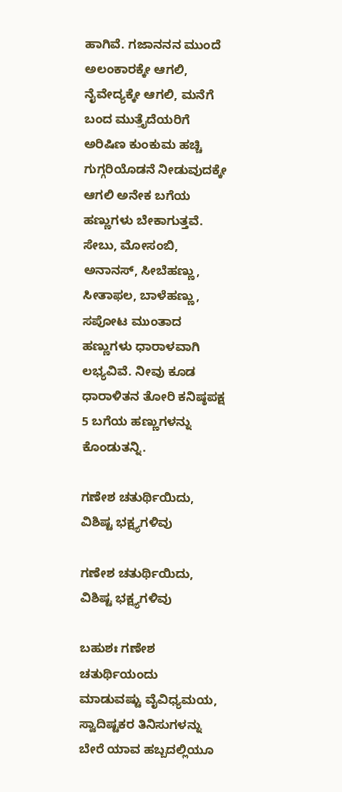ಹಾಗಿವೆ. ಗಜಾನನನ ಮುಂದೆ ಅಲಂಕಾರಕ್ಕೇ ಆಗಲಿ, ನೈವೇದ್ಯಕ್ಕೇ ಆಗಲಿ, ಮನೆಗೆ ಬಂದ ಮುತ್ತೈದೆಯರಿಗೆ ಅರಿಷಿಣ ಕುಂಕುಮ ಹಚ್ಚಿ ಗುಗ್ಗರಿಯೊಡನೆ ನೀಡುವುದಕ್ಕೇ ಆಗಲಿ ಅನೇಕ ಬಗೆಯ ಹಣ್ಣುಗಳು ಬೇಕಾಗುತ್ತವೆ. ಸೇಬು, ಮೋಸಂಬಿ, ಅನಾನಸ್, ಸೀಬೆಹಣ್ಣು, ಸೀತಾಫಲ, ಬಾಳೆಹಣ್ಣು, ಸಪೋಟ ಮುಂತಾದ ಹಣ್ಣುಗಳು ಧಾರಾಳವಾಗಿ ಲಭ್ಯವಿವೆ. ನೀವು ಕೂಡ ಧಾರಾಳಿತನ ತೋರಿ ಕನಿಷ್ಠಪಕ್ಷ 5 ಬಗೆಯ ಹಣ್ಣುಗಳನ್ನು ಕೊಂಡುತನ್ನಿ.

ಗಣೇಶ ಚತುರ್ಥಿಯಿದು, ವಿಶಿಷ್ಟ ಭಕ್ಷ್ಯಗಳಿವು

ಗಣೇಶ ಚತುರ್ಥಿಯಿದು, ವಿಶಿಷ್ಟ ಭಕ್ಷ್ಯಗಳಿವು

ಬಹುಶಃ ಗಣೇಶ ಚತುರ್ಥಿಯಂದು ಮಾಡುವಷ್ಟು ವೈವಿಧ್ಯಮಯ, ಸ್ವಾದಿಷ್ಟಕರ ತಿನಿಸುಗಳನ್ನು ಬೇರೆ ಯಾವ ಹಬ್ಬದಲ್ಲಿಯೂ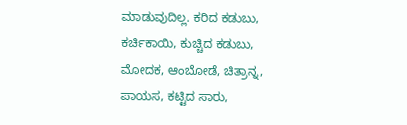ಮಾಡುವುದಿಲ್ಲ. ಕರಿದ ಕಡುಬು, ಕರ್ಚಿಕಾಯಿ, ಕುಚ್ಚಿದ ಕಡುಬು, ಮೋದಕ, ಆಂಬೋಡೆ, ಚಿತ್ರಾನ್ನ, ಪಾಯಸ, ಕಟ್ಟಿದ ಸಾರು,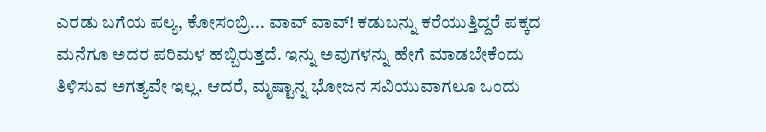ಎರಡು ಬಗೆಯ ಪಲ್ಯ, ಕೋಸಂಬ್ರಿ... ವಾವ್ ವಾವ್! ಕಡುಬನ್ನು ಕರೆಯುತ್ತಿದ್ದರೆ ಪಕ್ಕದ ಮನೆಗೂ ಅದರ ಪರಿಮಳ ಹಬ್ಬಿರುತ್ತದೆ. ಇನ್ನು ಅವುಗಳನ್ನು ಹೇಗೆ ಮಾಡಬೇಕೆಂದು ತಿಳಿಸುವ ಅಗತ್ಯವೇ ಇಲ್ಲ. ಆದರೆ, ಮೃಷ್ಟಾನ್ನ ಭೋಜನ ಸವಿಯುವಾಗಲೂ ಒಂದು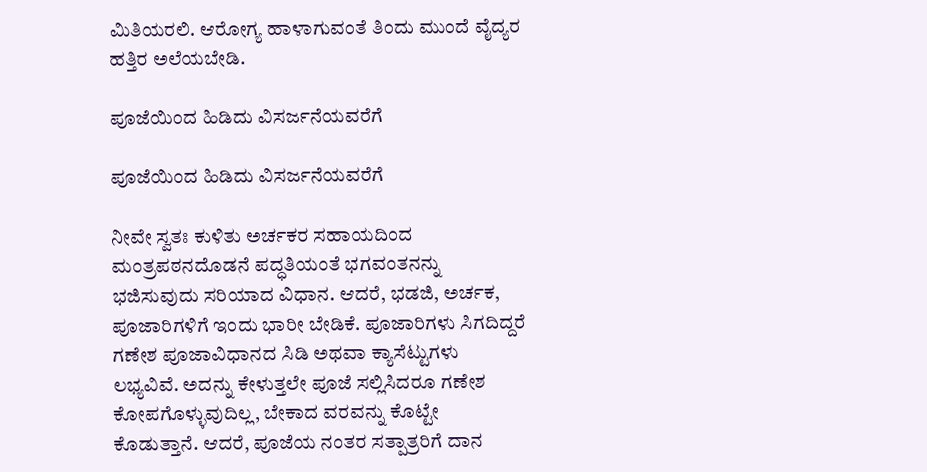ಮಿತಿಯರಲಿ. ಆರೋಗ್ಯ ಹಾಳಾಗುವಂತೆ ತಿಂದು ಮುಂದೆ ವೈದ್ಯರ ಹತ್ತಿರ ಅಲೆಯಬೇಡಿ.

ಪೂಜೆಯಿಂದ ಹಿಡಿದು ವಿಸರ್ಜನೆಯವರೆಗೆ

ಪೂಜೆಯಿಂದ ಹಿಡಿದು ವಿಸರ್ಜನೆಯವರೆಗೆ

ನೀವೇ ಸ್ವತಃ ಕುಳಿತು ಅರ್ಚಕರ ಸಹಾಯದಿಂದ ಮಂತ್ರಪಠನದೊಡನೆ ಪದ್ಧತಿಯಂತೆ ಭಗವಂತನನ್ನು ಭಜಿಸುವುದು ಸರಿಯಾದ ವಿಧಾನ. ಆದರೆ, ಭಡಜಿ, ಅರ್ಚಕ, ಪೂಜಾರಿಗಳಿಗೆ ಇಂದು ಭಾರೀ ಬೇಡಿಕೆ. ಪೂಜಾರಿಗಳು ಸಿಗದಿದ್ದರೆ ಗಣೇಶ ಪೂಜಾವಿಧಾನದ ಸಿಡಿ ಅಥವಾ ಕ್ಯಾಸೆಟ್ಟುಗಳು ಲಭ್ಯವಿವೆ. ಅದನ್ನು ಕೇಳುತ್ತಲೇ ಪೂಜೆ ಸಲ್ಲಿಸಿದರೂ ಗಣೇಶ ಕೋಪಗೊಳ್ಳುವುದಿಲ್ಲ, ಬೇಕಾದ ವರವನ್ನು ಕೊಟ್ಟೇ ಕೊಡುತ್ತಾನೆ. ಆದರೆ, ಪೂಜೆಯ ನಂತರ ಸತ್ಪಾತ್ರರಿಗೆ ದಾನ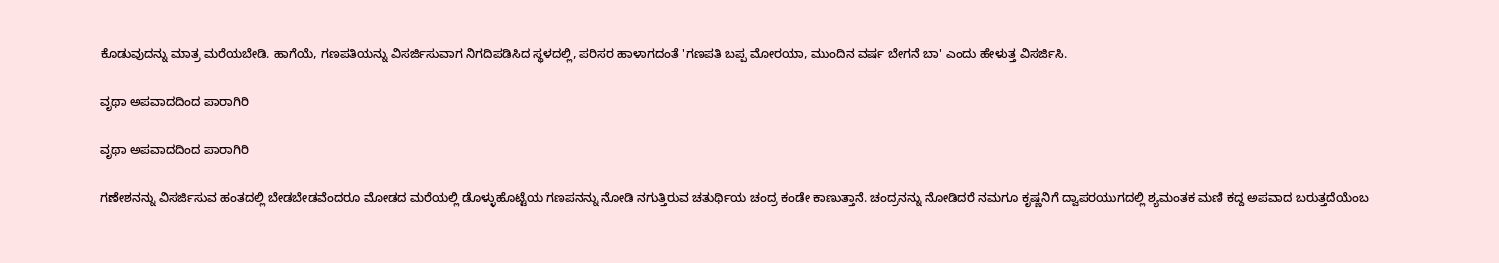ಕೊಡುವುದನ್ನು ಮಾತ್ರ ಮರೆಯಬೇಡಿ. ಹಾಗೆಯೆ, ಗಣಪತಿಯನ್ನು ವಿಸರ್ಜಿಸುವಾಗ ನಿಗದಿಪಡಿಸಿದ ಸ್ಥಳದಲ್ಲಿ, ಪರಿಸರ ಹಾಳಾಗದಂತೆ 'ಗಣಪತಿ ಬಪ್ಪ ಮೋರಯಾ, ಮುಂದಿನ ವರ್ಷ ಬೇಗನೆ ಬಾ' ಎಂದು ಹೇಳುತ್ತ ವಿಸರ್ಜಿಸಿ.

ವೃಥಾ ಅಪವಾದದಿಂದ ಪಾರಾಗಿರಿ

ವೃಥಾ ಅಪವಾದದಿಂದ ಪಾರಾಗಿರಿ

ಗಣೇಶನನ್ನು ವಿಸರ್ಜಿಸುವ ಹಂತದಲ್ಲಿ ಬೇಡಬೇಡವೆಂದರೂ ಮೋಡದ ಮರೆಯಲ್ಲಿ ಡೊಳ್ಳುಹೊಟ್ಟೆಯ ಗಣಪನನ್ನು ನೋಡಿ ನಗುತ್ತಿರುವ ಚತುರ್ಥಿಯ ಚಂದ್ರ ಕಂಡೇ ಕಾಣುತ್ತಾನೆ. ಚಂದ್ರನನ್ನು ನೋಡಿದರೆ ನಮಗೂ ಕೃಷ್ಣನಿಗೆ ದ್ವಾಪರಯುಗದಲ್ಲಿ ಶ್ಯಮಂತಕ ಮಣಿ ಕದ್ದ ಅಪವಾದ ಬರುತ್ತದೆಯೆಂಬ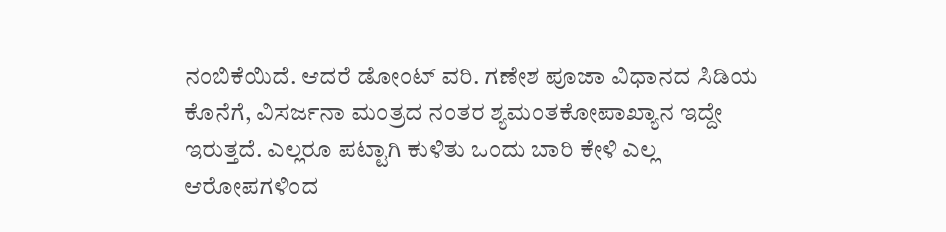ನಂಬಿಕೆಯಿದೆ. ಆದರೆ ಡೋಂಟ್ ವರಿ. ಗಣೇಶ ಪೂಜಾ ವಿಧಾನದ ಸಿಡಿಯ ಕೊನೆಗೆ, ವಿಸರ್ಜನಾ ಮಂತ್ರದ ನಂತರ ಶ್ಯಮಂತಕೋಪಾಖ್ಯಾನ ಇದ್ದೇ ಇರುತ್ತದೆ. ಎಲ್ಲರೂ ಪಟ್ಟಾಗಿ ಕುಳಿತು ಒಂದು ಬಾರಿ ಕೇಳಿ ಎಲ್ಲ ಆರೋಪಗಳಿಂದ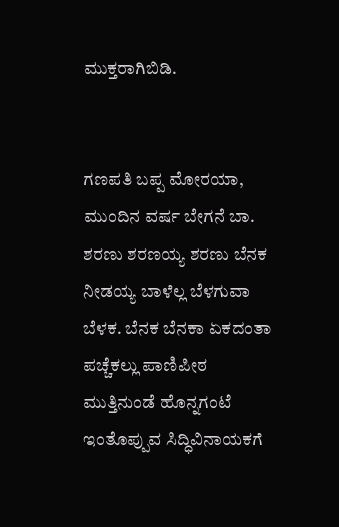ಮುಕ್ತರಾಗಿಬಿಡಿ.


ಗಣಪತಿ ಬಪ್ಪ ಮೋರಯಾ, ಮುಂದಿನ ವರ್ಷ ಬೇಗನೆ ಬಾ. ಶರಣು ಶರಣಯ್ಯ ಶರಣು ಬೆನಕ ನೀಡಯ್ಯ ಬಾಳೆಲ್ಲ ಬೆಳಗುವಾ ಬೆಳಕ. ಬೆನಕ ಬೆನಕಾ ಏಕದಂತಾ ಪಚ್ಚೆಕಲ್ಲು ಪಾಣಿಪೀಠ ಮುತ್ತಿನುಂಡೆ ಹೊನ್ನಗಂಟೆ ಇಂತೊಪ್ಪುವ ಸಿದ್ಧಿವಿನಾಯಕಗೆ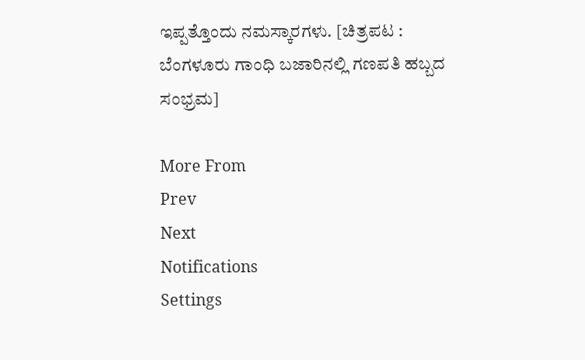ಇಪ್ಪತ್ತೊಂದು ನಮಸ್ಕಾರಗಳು. [ಚಿತ್ರಪಟ : ಬೆಂಗಳೂರು ಗಾಂಧಿ ಬಜಾರಿನಲ್ಲಿ ಗಣಪತಿ ಹಬ್ಬದ ಸಂಭ್ರಮ]

More From
Prev
Next
Notifications
Settings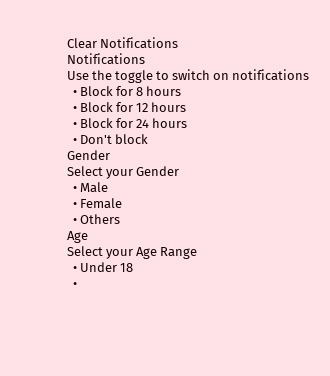Clear Notifications
Notifications
Use the toggle to switch on notifications
  • Block for 8 hours
  • Block for 12 hours
  • Block for 24 hours
  • Don't block
Gender
Select your Gender
  • Male
  • Female
  • Others
Age
Select your Age Range
  • Under 18
  •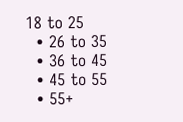18 to 25
  • 26 to 35
  • 36 to 45
  • 45 to 55
  • 55+